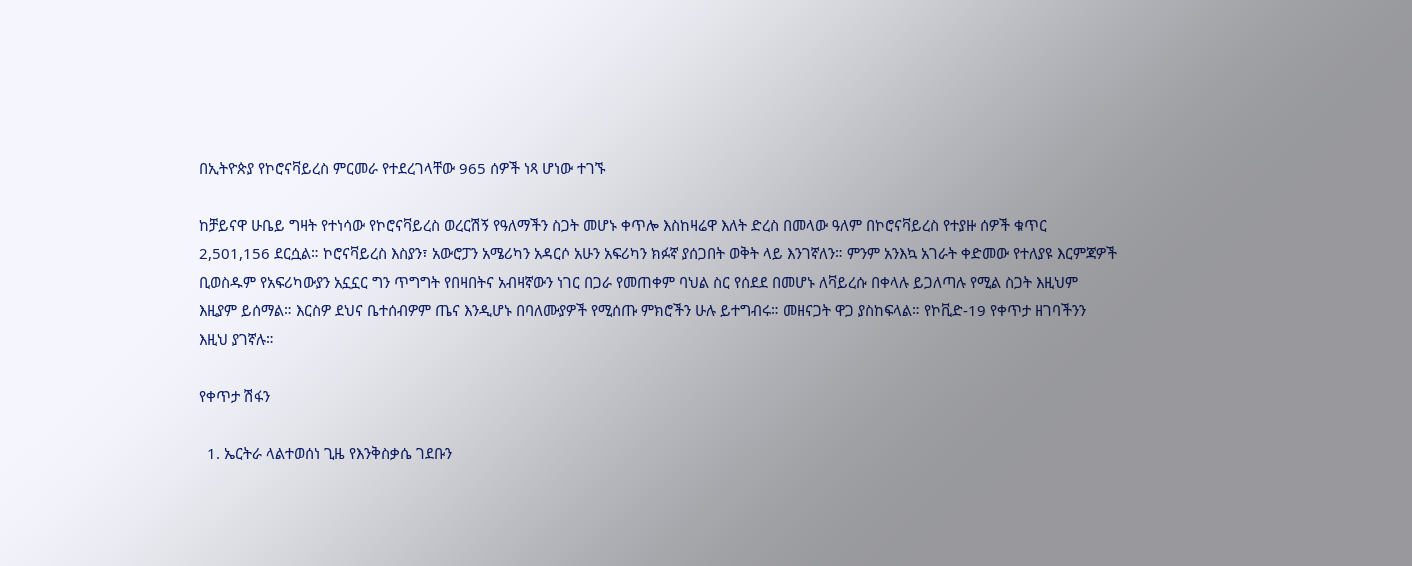በኢትዮጵያ የኮሮናቫይረስ ምርመራ የተደረገላቸው 965 ሰዎች ነጻ ሆነው ተገኙ

ከቻይናዋ ሁቤይ ግዛት የተነሳው የኮሮናቫይረስ ወረርሽኝ የዓለማችን ስጋት መሆኑ ቀጥሎ እስከዛሬዋ እለት ድረስ በመላው ዓለም በኮሮናቫይረስ የተያዙ ሰዎች ቁጥር 2,501,156 ደርሷል። ኮሮናቫይረስ እስያን፣ አውሮፓን አሜሪካን አዳርሶ አሁን አፍሪካን ክፉኛ ያሰጋበት ወቅት ላይ እንገኛለን። ምንም አንእኳ አገራት ቀድመው የተለያዩ እርምጃዎች ቢወስዱም የአፍሪካውያን አኗኗር ግን ጥግግት የበዛበትና አብዛኛውን ነገር በጋራ የመጠቀም ባህል ስር የሰደደ በመሆኑ ለቫይረሱ በቀላሉ ይጋለጣሉ የሚል ስጋት እዚህም እዚያም ይሰማል። እርስዎ ደህና ቤተሰብዎም ጤና እንዲሆኑ በባለሙያዎች የሚሰጡ ምክሮችን ሁሉ ይተግብሩ። መዘናጋት ዋጋ ያስከፍላል። የኮቪድ-19 የቀጥታ ዘገባችንን እዚህ ያገኛሉ።

የቀጥታ ሽፋን

  1. ኤርትራ ላልተወሰነ ጊዜ የእንቅስቃሴ ገደቡን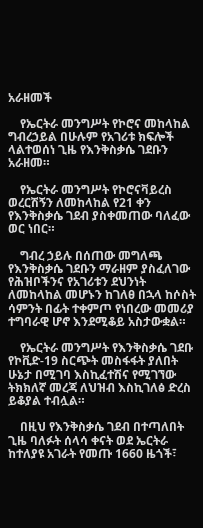አራዘመች

    የኤርትራ መንግሥት የኮሮና መከላከል ግብረኃይል በሁሉም የአገሪቱ ክፍሎች ላልተወሰነ ጊዜ የእንቅስቃሴ ገደቡን አራዘመ።

    የኤርትራ መንግሥት የኮሮናቫይረስ ወረርሽኝን ለመከላከል የ21 ቀን የእንቅስቃሴ ገደብ ያስቀመጠው ባለፈው ወር ነበር።

    ግብረ ኃይሉ በሰጠው መግለጫ የእንቅስቃሴ ገደቡን ማራዘም ያስፈለገው የሕዝቦችንና የአገሪቱን ደህንነት ለመከላከል መሆኑን ከገለፀ በኋላ ከሶስት ሳምንት በፊት ተቀምጦ የነበረው መመሪያ ተግባራዊ ሆኖ እንደሚቆይ አስታውቋል።

    የኤርትራ መንግሥት የእንቅስቃሴ ገደቡ የኮቪድ-19 ስርጭት መስፋፋት ያለበት ሁኔታ በሚገባ እስኪፈተሽና የሚገኘው ትክክለኛ መረጃ ለህዝብ እስኪገለፅ ድረስ ይቆያል ተብሏል።

    በዚህ የእንቅስቃሴ ገደብ በተጣለበት ጊዜ ባለፉት ሰላሳ ቀናት ወደ ኤርትራ ከተለያዩ አገራት የመጡ 1660 ዜጎች፣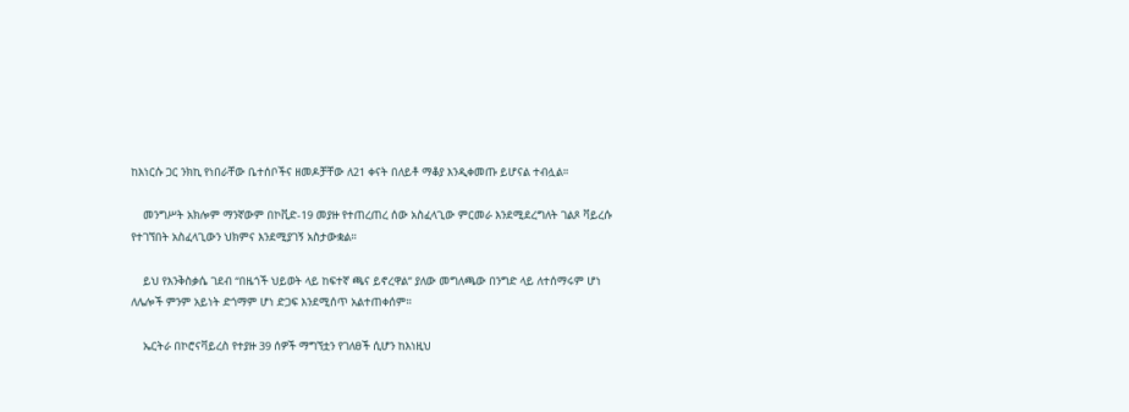ከእነርሱ ጋር ንክኪ የነበራቸው ቤተሰቦችና ዘመዶቻቸው ለ21 ቀናት በለይቶ ማቆያ እንዲቀመጡ ይሆናል ተብሏል።

    መንግሥት አክሎም ማንኛውም በኮቪድ-19 መያዙ የተጠረጠረ ሰው አስፈላጊው ምርመራ እንደሚደረግለት ገልጾ ቫይረሱ የተገኘበት አስፈላጊውን ህክምና እንደሚያገኝ አስታውቋል።

    ይህ የእንቅስቃሴ ገደብ “በዜጎች ህይወት ላይ ከፍተኛ ጫና ይኖረዋል” ያለው መግለጫው በንግድ ላይ ለተሰማሩም ሆነ ለሌሎች ምንም አይነት ድጎማም ሆነ ድጋፍ እንደሚሰጥ አልተጠቀሰም።

    ኤርትራ በኮሮናቫይረስ የተያዙ 39 ሰዎች ማግኘቷን የገለፀች ሲሆን ከእነዚህ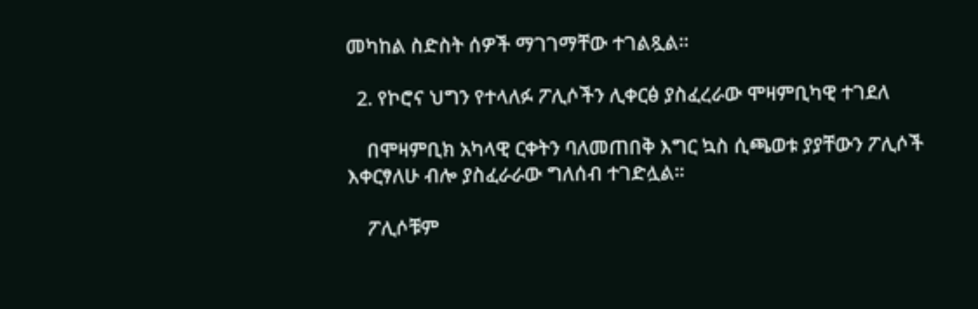መካከል ስድስት ሰዎች ማገገማቸው ተገልጿል።

  2. የኮሮና ህግን የተላለፉ ፖሊሶችን ሊቀርፅ ያስፈረራው ሞዛምቢካዊ ተገደለ

    በሞዛምቢክ አካላዊ ርቀትን ባለመጠበቅ እግር ኳስ ሲጫወቱ ያያቸውን ፖሊሶች እቀርፃለሁ ብሎ ያስፈራራው ግለሰብ ተገድሏል።

    ፖሊሶቹም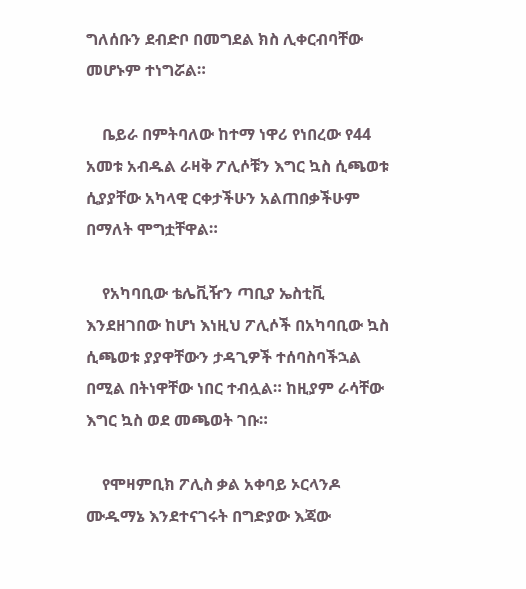ግለሰቡን ደብድቦ በመግደል ክስ ሊቀርብባቸው መሆኑም ተነግሯል።

    ቤይራ በምትባለው ከተማ ነዋሪ የነበረው የ44 አመቱ አብዱል ራዛቅ ፖሊሶቹን እግር ኳስ ሲጫወቱ ሲያያቸው አካላዊ ርቀታችሁን አልጠበቃችሁም በማለት ሞግቷቸዋል።

    የአካባቢው ቴሌቪዥን ጣቢያ ኤስቲቪ እንደዘገበው ከሆነ እነዚህ ፖሊሶች በአካባቢው ኳስ ሲጫወቱ ያያዋቸውን ታዳጊዎች ተሰባስባችኋል በሚል በትነዋቸው ነበር ተብሏል። ከዚያም ራሳቸው እግር ኳስ ወደ መጫወት ገቡ።

    የሞዛምቢክ ፖሊስ ቃል አቀባይ ኦርላንዶ ሙዱማኔ እንደተናገሩት በግድያው እጃው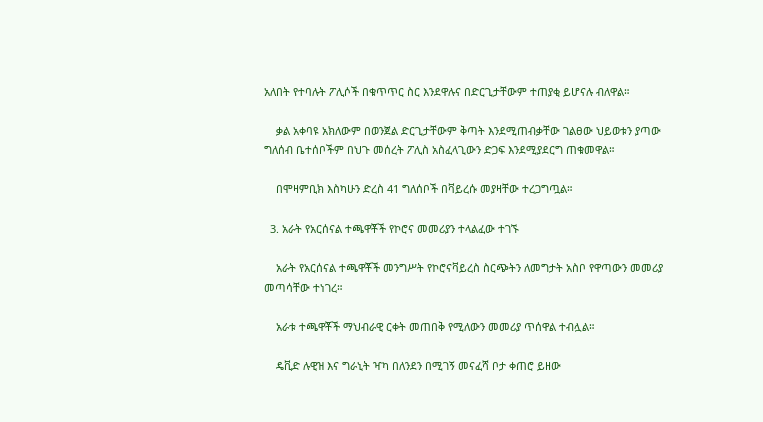አለበት የተባሉት ፖሊሶች በቁጥጥር ስር እንደዋሉና በድርጊታቸውም ተጠያቂ ይሆናሉ ብለዋል።

    ቃል አቀባዩ አክለውም በወንጀል ድርጊታቸውም ቅጣት እንደሚጠብቃቸው ገልፀው ህይወቱን ያጣው ግለሰብ ቤተሰቦችም በህጉ መሰረት ፖሊስ አስፈላጊውን ድጋፍ እንደሚያደርግ ጠቁመዋል።

    በሞዛምቢክ እስካሁን ድረስ 41 ግለሰቦች በቫይረሱ መያዛቸው ተረጋግጧል።

  3. አራት የአርሰናል ተጫዋቾች የኮሮና መመሪያን ተላልፈው ተገኙ

    አራት የአርሰናል ተጫዋቾች መንግሥት የኮሮናቫይረስ ስርጭትን ለመግታት አስቦ የዋጣውን መመሪያ መጣሳቸው ተነገረ።

    አራቱ ተጫዋቾች ማህብራዊ ርቀት መጠበቅ የሚለውን መመሪያ ጥሰዋል ተብሏል።

    ዴቪድ ሉዊዝ እና ግራኒት ዣካ በለንደን በሚገኝ መናፈሻ ቦታ ቀጠሮ ይዘው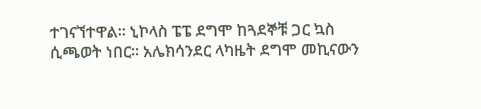ተገናኘተዋል። ኒኮላስ ፔፔ ደግሞ ከጓደኞቹ ጋር ኳስ ሲጫወት ነበር። አሌክሳንደር ላካዜት ደግሞ መኪናውን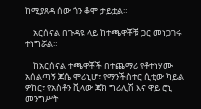ከሚያጸዳ ሰው ጎን ቆሞ ታይቷል።

    አርሰናል በጉዳዩ ላይ ከተጫዋቾቹ ጋር መነጋገሩ ተነግሯል።

    ከአርሰናል ተጫዋቾች በተጨማሪ የቶተነሃሙ አሰልጣኝ ጆሴ ሞሪኒሆ፣ የማንችስተር ሲቲው ካይል ዎከር፣ የአስቶን ቪላው ጃክ ግሪሊሽ እና ዋይ ሮኒ መንግሥት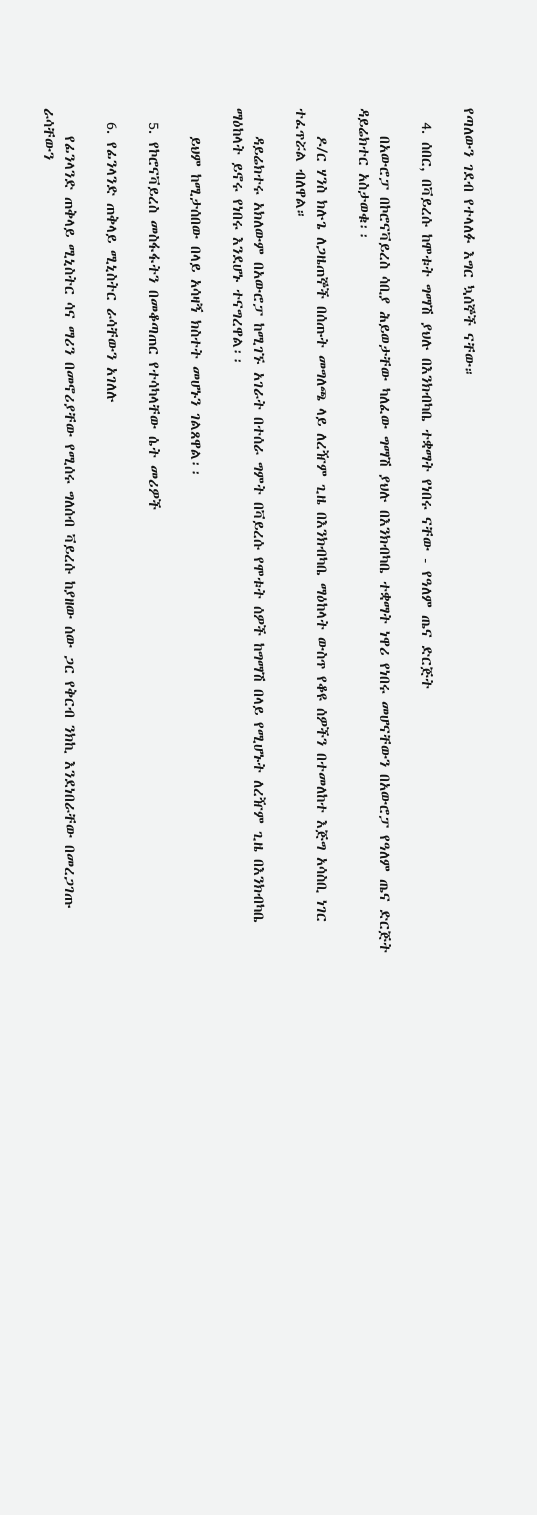የጣለውን ገደብ የተላለፉ እግር ኳሰኞች ናቸው።

  4. ሰበር, በቫይረሱ ከሞቱት ግማሽ ያህሉ በእንክብካቤ ተቋማት የነበሩ ናቸው - የዓለም ጤና ድርጅት

    በአውሮፓ በኮሮናቫይረስ ሳቢያ ሕይወታቸው ካለፈው ግማሽ ያህሉ በእንክብካቤ ተቋማት ነዋሪ የነበሩ መሆናቸውን በአውሮፓ የዓለም ጤና ድርጅት ዳይሬክተር አስታወቁ፡፡

    ዶ/ር ሃንስ ክሉጌ ለጋዜጠኞች በሰጡት መግለጫ ላይ ለረዥም ጊዜ በእንክብካቤ ማዕከላት ውስጥ የቆዩ ሰዎችን በተመለከተ እጅግ አሳስቢ ነገር ተፈጥሯል ብለዋል።

    ዳይሬክተሩ አክለውም በአውሮፓ ከሚገኙ አገራት በተሰራ ግምት በቫይረሱ የሞቱት ሰዎች ከግማሽ በላይ የሚሆኑት ለረዥም ጊዜ በእንክብካቤ ማዕከላት ይኖሩ የነበሩ እንደሆኑ ተናግረዋል፡፡

    ይህም ከሚታሰበው በላይ አሳዛኝ ክስተት መሆኑን ገልጸዋል፡፡

  5. የኮሮናቫይረስ መስፋፋትን በመቆጣጠር የተሳካላቸው ሴት መሪዎች

  6. የፊንላንድ ጠቅላይ ሚኒስትር ራሳቸውን አገለሉ

    የፊንላንድ ጠቅላይ ሚኒስትር ሳና ማሪን በመኖሪያቸው የሚሰሩ ግለሰብ ቫይረሱ ከያዘው ሰው ጋር የቅርብ ንክኪ እንደነበራቸው በመረጋገጡ ራሳቸውን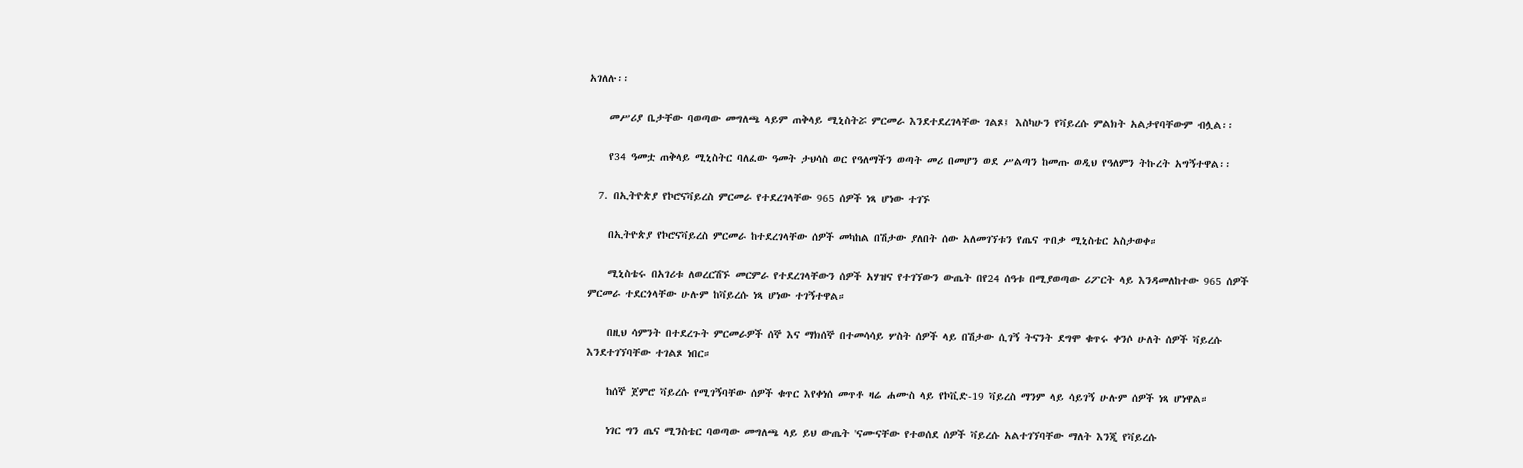አገለሉ፡፡

    መሥሪያ ቤታቸው ባወጣው መግለጫ ላይም ጠቅላይ ሚኒስትሯ ምርመራ እንደተደረገላቸው ገልጾ፤ እስካሁን የቫይረሱ ምልክት አልታየባቸውም ብሏል፡፡

    የ34 ዓመቷ ጠቅላይ ሚኒስትር ባለፈው ዓመት ታህሳስ ወር የዓለማችን ወጣት መሪ በመሆን ወደ ሥልጣን ከመጡ ወዲህ የዓለምን ትኩረት አግኝተዋል፡፡

  7. በኢትዮጵያ የኮሮናቫይረስ ምርመራ የተደረገላቸው 965 ሰዎች ነጻ ሆነው ተገኙ

    በኢትዮጵያ የኮሮናቫይረስ ምርመራ ከተደረገላቸው ሰዎች መካከል በሽታው ያለበት ሰው አለመገኘቱን የጤና ጥበቃ ሚኒስቴር አስታወቀ።

    ሚኒስቴሩ በአገሪቱ ለወረርሽኙ መርምራ የተደረገላቸውን ሰዎች አሃዝና የተገኘውን ውጤት በየ24 ሰዓቱ በሚያወጣው ሪፖርት ላይ እንዳመለከተው 965 ሰዎች ምርመራ ተደርጎላቸው ሁሉም ከቫይረሱ ነጻ ሆነው ተገኝተዋል።

    በዚህ ሳምንት በተደረጉት ምርመራዎች ሰኞ እና ማክሰኞ በተመሳሳይ ሦስት ሰዎች ላይ በሽታው ሲገኝ ትናንት ደግሞ ቁጥሩ ቀንሶ ሁለት ሰዎች ቫይረሱ እንደተገኘባቸው ተገልጾ ነበር።

    ከሰኞ ጀምሮ ቫይረሱ የሚገኝባቸው ሰዎች ቁጥር እየቀነሰ መጥቶ ዛሬ ሐሙስ ላይ የኮቪድ-19 ቫይረስ ማንም ላይ ሳይገኝ ሁሉም ሰዎች ነጻ ሆነዋል።

    ነገር ግን ጤና ሚንስቴር ባወጣው መግለጫ ላይ ይህ ውጤት 'ናሙናቸው የተወሰደ ሰዎች ቫይረሱ አልተገኘባቸው ማለት እንጂ የቫይረሱ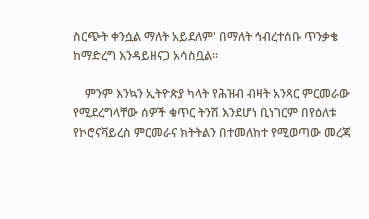ስርጭት ቀንሷል ማለት አይደለም' በማለት ኅብረተሰቡ ጥንቃቄ ከማድረግ እንዳይዘናጋ አሳስቧል።

    ምንም እንኳን ኢትዮጵያ ካላት የሕዝብ ብዛት አንጻር ምርመራው የሚደረግላቸው ሰዎች ቁጥር ትንሽ እንደሆነ ቢነገርም በየዕለቱ የኮሮናቫይረስ ምርመራና ክትትልን በተመለከተ የሚወጣው መረጃ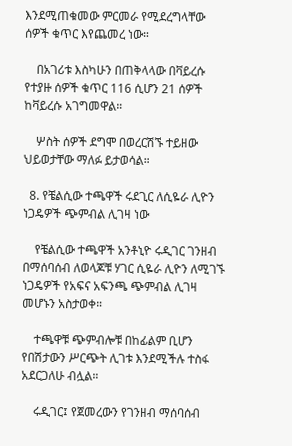እንደሚጠቁመው ምርመራ የሚደረግላቸው ሰዎች ቁጥር እየጨመረ ነው።

    በአገሪቱ እስካሁን በጠቅላላው በቫይረሱ የተያዙ ሰዎች ቁጥር 116 ሲሆን 21 ሰዎች ከቫይረሱ አገግመዋል።

    ሦስት ሰዎች ደግሞ በወረርሽኙ ተይዘው ህይወታቸው ማለፉ ይታወሳል።

  8. የቼልሲው ተጫዋች ሩደጊር ለሲዬራ ሊዮን ነጋዴዎች ጭምብል ሊገዛ ነው

    የቼልሲው ተጫዋች አንቶኒዮ ሩዲገር ገንዘብ በማሰባሰብ ለወላጆቹ ሃገር ሲዬራ ሊዮን ለሚገኙ ነጋዴዎች የአፍና አፍንጫ ጭምብል ሊገዛ መሆኑን አስታወቀ።

    ተጫዋቹ ጭምብሎቹ በከፊልም ቢሆን የበሽታውን ሥርጭት ሊገቱ እንደሚችሉ ተስፋ አደርጋለሁ ብሏል።

    ሩዲገር፤ የጀመረውን የገንዘብ ማሰባሰብ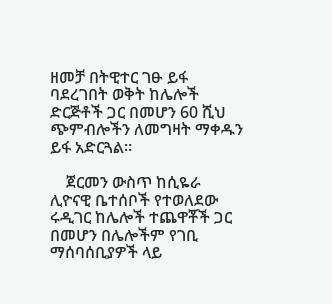ዘመቻ በትዊተር ገፁ ይፋ ባደረገበት ወቅት ከሌሎች ድርጅቶች ጋር በመሆን 60 ሺህ ጭምብሎችን ለመግዛት ማቀዱን ይፋ አድርጓል።

    ጀርመን ውስጥ ከሲዬራ ሊዮናዊ ቤተሰቦች የተወለደው ሩዲገር ከሌሎች ተጨዋቾች ጋር በመሆን በሌሎችም የገቢ ማሰባሰቢያዎች ላይ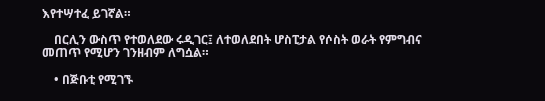እየተሣተፈ ይገኛል።

    በርሊን ውስጥ የተወለደው ሩዲገር፤ ለተወለደበት ሆስፒታል የሶስት ወራት የምግብና መጠጥ የሚሆን ገንዘብም ለግሷል።

    • በጅቡቲ የሚገኙ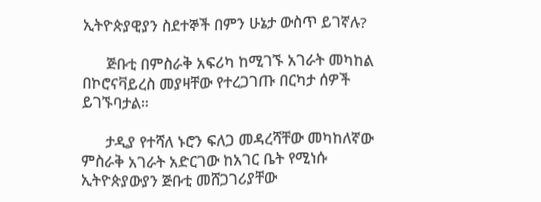ኢትዮጵያዊያን ስደተኞች በምን ሁኔታ ውስጥ ይገኛሉ?

      ጅቡቲ በምስራቅ አፍሪካ ከሚገኙ አገራት መካከል በኮሮናቫይረስ መያዛቸው የተረጋገጡ በርካታ ሰዎች ይገኙባታል።

      ታዲያ የተሻለ ኑሮን ፍለጋ መዳረሻቸው መካከለኛው ምስራቅ አገራት አድርገው ከአገር ቤት የሚነሱ ኢትዮጵያውያን ጅቡቲ መሸጋገሪያቸው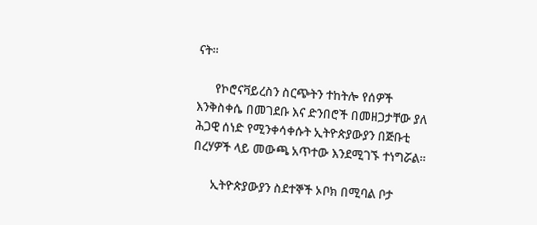ናት።

      የኮሮናቫይረስን ስርጭትን ተከትሎ የሰዎች እንቅስቀሴ በመገደቡ እና ድንበሮች በመዘጋታቸው ያለ ሕጋዊ ሰነድ የሚንቀሳቀሱት ኢትዮጵያውያን በጅቡቲ በረሃዎች ላይ መውጫ አጥተው እንደሚገኙ ተነግሯል።

      ኢትዮጵያውያን ስደተኞች ኦቦክ በሚባል ቦታ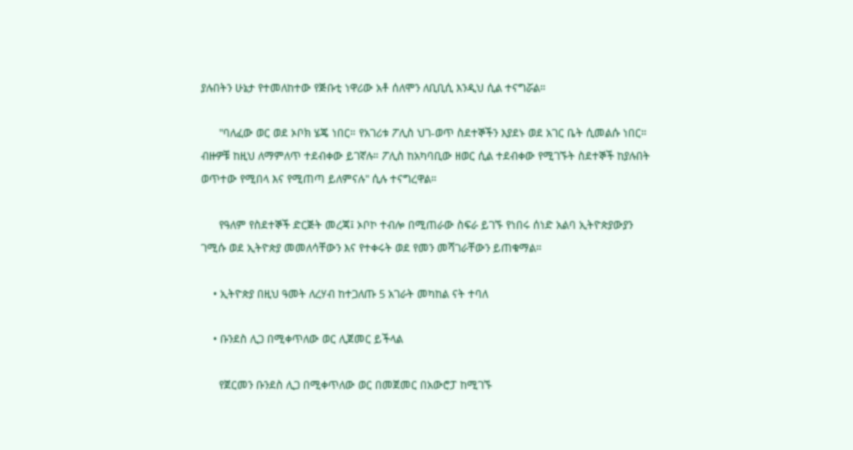ያሉበትን ሁኔታ የተመለከተው የጅቡቲ ነዋሪው አቶ ሰለሞን ለቢቢሲ እንዲህ ሲል ተናግሯል።

      "ባለፈው ወር ወደ ኦቦክ ሄጄ ነበር። የአገሪቱ ፖሊስ ህገ-ወጥ ስደተኞችን እያደኑ ወደ አገር ቤት ሲመልሱ ነበር። ብዙዎቹ ከዚህ ለማምለጥ ተደብቀው ይገኛሉ። ፖሊስ ከአካባቢው ዘወር ሲል ተደብቀው የሚገኙት ስደተኞች ከያሉበት ወጥተው የሚበላ እና የሚጠጣ ይለምናሉ" ሲሉ ተናግረዋል።

      የዓለም የስደተኞች ድርጅት መረጃ፤ ኦቦኮ ተብሎ በሚጠራው ስፍራ ይገኙ የነበሩ ሰነድ አልባ ኢትዮጵያውያን ገሚሱ ወደ ኢትዮጵያ መመለሳቸውን እና የተቀሩት ወደ የመን መሻገራቸውን ይጠቁማል።

    • ኢትዮጵያ በዚህ ዓመት ለረሃብ ከተጋለጡ 5 አገራት መካከል ናት ተባለ

    • ቡንደስ ሊጋ በሚቀጥለው ወር ሊጀመር ይችላል

      የጀርመን ቡንደስ ሊጋ በሚቀጥለው ወር በመጀመር በአውሮፓ ከሚገኙ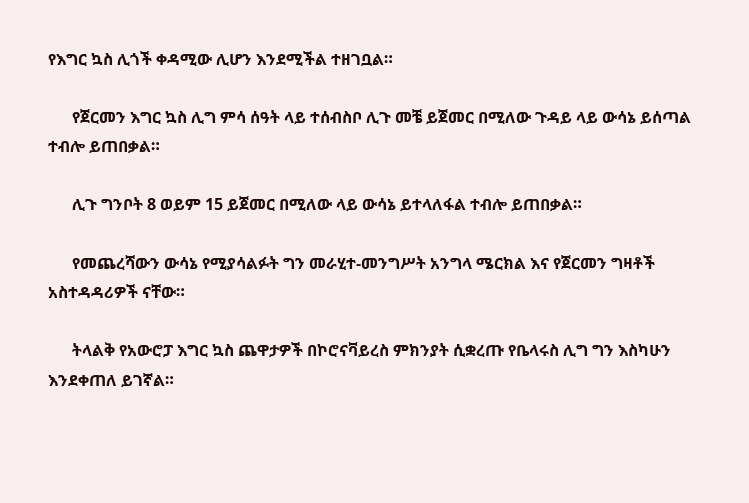የእግር ኳስ ሊጎች ቀዳሚው ሊሆን እንደሚችል ተዘገቧል።

      የጀርመን እግር ኳስ ሊግ ምሳ ሰዓት ላይ ተሰብስቦ ሊጉ መቼ ይጀመር በሚለው ጉዳይ ላይ ውሳኔ ይሰጣል ተብሎ ይጠበቃል።

      ሊጉ ግንቦት 8 ወይም 15 ይጀመር በሚለው ላይ ውሳኔ ይተላለፋል ተብሎ ይጠበቃል።

      የመጨረሻውን ውሳኔ የሚያሳልፉት ግን መራሂተ-መንግሥት አንግላ ሜርክል እና የጀርመን ግዛቶች አስተዳዳሪዎች ናቸው።

      ትላልቅ የአውሮፓ እግር ኳስ ጨዋታዎች በኮሮናቫይረስ ምክንያት ሲቋረጡ የቤላሩስ ሊግ ግን እስካሁን እንደቀጠለ ይገኛል።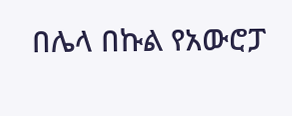በሌላ በኩል የአውሮፓ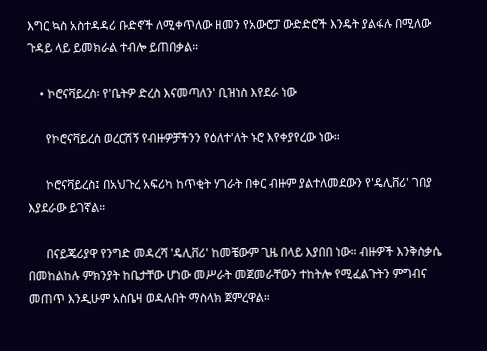እግር ኳስ አስተዳዳሪ ቡድኖች ለሚቀጥለው ዘመን የአውሮፓ ውድድሮች እንዴት ያልፋሉ በሚለው ጉዳይ ላይ ይመክራል ተብሎ ይጠበቃል።

    • ኮሮናቫይረስ፡ የ'ቤትዎ ድረስ እናመጣለን' ቢዝነስ እየደራ ነው

      የኮሮናቫይረስ ወረርሽኝ የብዙዎቻችንን የዕለተ'ለት ኑሮ እየቀያየረው ነው።

      ኮሮናቫይረስ፤ በአህጉረ አፍሪካ ከጥቂት ሃገራት በቀር ብዙም ያልተለመደውን የ'ዴሊቨሪ' ገበያ እያደራው ይገኛል።

      በናይጄሪያዋ የንግድ መዳረሻ 'ዴሊቨሪ' ከመቼውም ጊዜ በላይ እያበበ ነው። ብዙዎች እንቅስቃሴ በመከልከሉ ምክንያት ከቤታቸው ሆነው መሥራት መጀመራቸውን ተከትሎ የሚፈልጉትን ምግብና መጠጥ እንዲሁም አስቤዛ ወዳሉበት ማስላክ ጀምረዋል።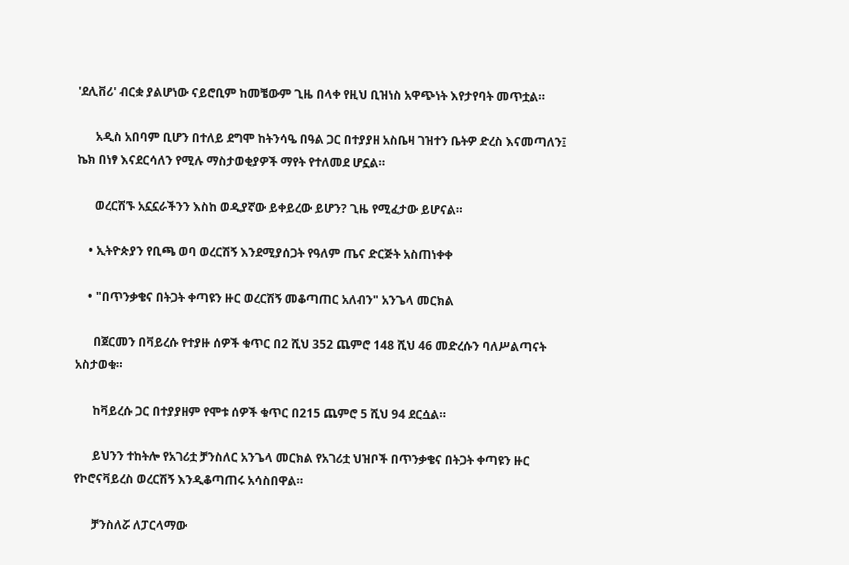'ደሊቨሪ' ብርቋ ያልሆነው ናይሮቢም ከመቼውም ጊዜ በላቀ የዚህ ቢዝነስ አዋጭነት እየታየባት መጥቷል።

      አዲስ አበባም ቢሆን በተለይ ደግሞ ከትንሳዔ በዓል ጋር በተያያዘ አስቤዛ ገዝተን ቤትዎ ድረስ እናመጣለን፤ ኬክ በነፃ እናደርሳለን የሚሉ ማስታወቂያዎች ማየት የተለመደ ሆኗል።

      ወረርሽኙ አኗኗራችንን እስከ ወዲያኛው ይቀይረው ይሆን? ጊዜ የሚፈታው ይሆናል።

    • ኢትዮጵያን የቢጫ ወባ ወረርሽኝ እንደሚያሰጋት የዓለም ጤና ድርጅት አስጠነቀቀ

    • "በጥንቃቄና በትጋት ቀጣዩን ዙር ወረርሽኝ መቆጣጠር አለብን" አንጌላ መርክል

      በጀርመን በቫይረሱ የተያዙ ሰዎች ቁጥር በ2 ሺህ 352 ጨምሮ 148 ሺህ 46 መድረሱን ባለሥልጣናት አስታወቁ።

      ከቫይረሱ ጋር በተያያዘም የሞቱ ሰዎች ቁጥር በ215 ጨምሮ 5 ሺህ 94 ደርሷል።

      ይህንን ተከትሎ የአገሪቷ ቻንስለር አንጌላ መርክል የአገሪቷ ህዝቦች በጥንቃቄና በትጋት ቀጣዩን ዙር የኮሮናቫይረስ ወረርሽኝ እንዲቆጣጠሩ አሳስበዋል።

      ቻንስለሯ ለፓርላማው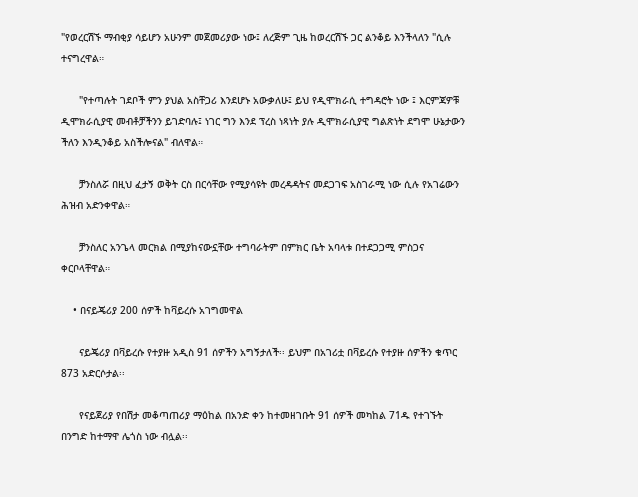"የወረርሽኙ ማብቂያ ሳይሆን አሁንም መጀመሪያው ነው፤ ለረጅም ጊዜ ከወረርሽኙ ጋር ልንቆይ እንችላለን "ሲሉ ተናግረዋል።

      "የተጣሉት ገደቦች ምን ያህል አስቸጋሪ እንደሆኑ አውቃለሁ፤ ይህ የዲሞክራሲ ተግዳሮት ነው ፤ እርምጃዎቹ ዲሞክራሲያዊ መብቶቻችንን ይገድባሉ፤ ነገር ግን እንደ ፕረስ ነጻነት ያሉ ዲሞክራሲያዊ ግልጽነት ደግሞ ሁኔታውን ችለን እንዲንቆይ አስችሎናል" ብለዋል።

      ቻንስለሯ በዚህ ፈታኝ ወቅት ርስ በርሳቸው የሚያሳዩት መረዳዳትና መደጋገፍ አስገራሚ ነው ሲሉ የአገሬውን ሕዝብ አድንቀዋል።

      ቻንስለር አንጌላ መርክል በሚያከናውኗቸው ተግባራትም በምክር ቤት አባላቱ በተደጋጋሚ ምስጋና ቀርቦላቸዋል።

    • በናይጄሪያ 200 ሰዎች ከቫይረሱ አገግመዋል

      ናይጄሪያ በቫይረሱ የተያዙ አዲስ 91 ሰዎችን አግኝታለች፡፡ ይህም በአገሪቷ በቫይረሱ የተያዙ ሰዎችን ቁጥር 873 አድርሶታል፡፡

      የናይጀሪያ የበሽታ መቆጣጠሪያ ማዕከል በአንድ ቀን ከተመዘገቡት 91 ሰዎች መካከል 71ዱ የተገኙት በንግድ ከተማዋ ሌጎስ ነው ብሏል፡፡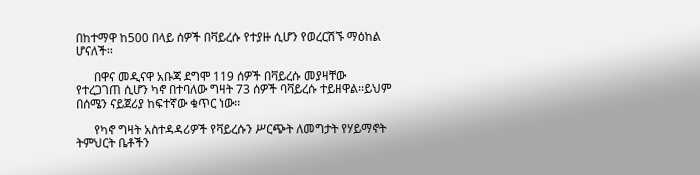በከተማዋ ከ500 በላይ ሰዎች በቫይረሱ የተያዙ ሲሆን የወረርሽኙ ማዕከል ሆናለች፡፡

      በዋና መዲናዋ አቡጃ ደግሞ 119 ሰዎች በቫይረሱ መያዛቸው የተረጋገጠ ሲሆን ካኖ በተባለው ግዛት 73 ሰዎች ባቫይረሱ ተይዘዋል፡፡ይህም በሰሜን ናይጀሪያ ከፍተኛው ቁጥር ነው፡፡

      የካኖ ግዛት አስተዳዳሪዎች የቫይረሱን ሥርጭት ለመግታት የሃይማኖት ትምህርት ቤቶችን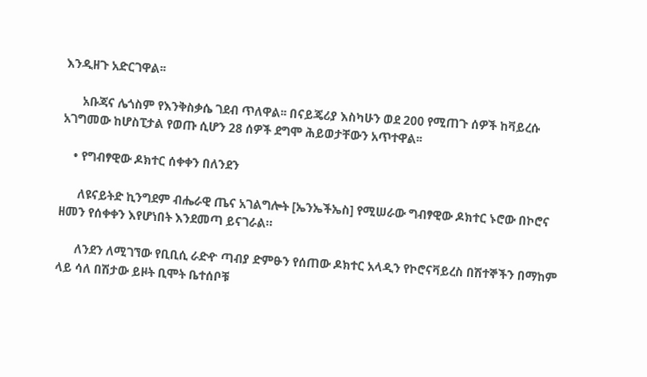እንዲዘጉ አድርገዋል፡፡

      አቡጃና ሌጎስም የእንቅስቃሴ ገደብ ጥለዋል፡፡ በናይጄሪያ እስካሁን ወደ 200 የሚጠጉ ሰዎች ከቫይረሱ አገግመው ከሆስፒታል የወጡ ሲሆን 28 ሰዎች ደግሞ ሕይወታቸውን አጥተዋል፡፡

    • የግብፃዊው ዶክተር ሰቀቀን በለንደን

      ለዩናይትድ ኪንግደም ብሔራዊ ጤና አገልግሎት [ኤንኤችኤስ] የሚሠራው ግብፃዊው ዶክተር ኑሮው በኮሮና ዘመን የሰቀቀን እየሆነበት እንደመጣ ይናገራል።

      ለንደን ለሚገኘው የቢቢሲ ራድዯ ጣብያ ድምፁን የሰጠው ዶክተር አላዲን የኮሮናቫይረስ በሽተኞችን በማከም ላይ ሳለ በሽታው ይዞት ቢሞት ቤተሰቦቹ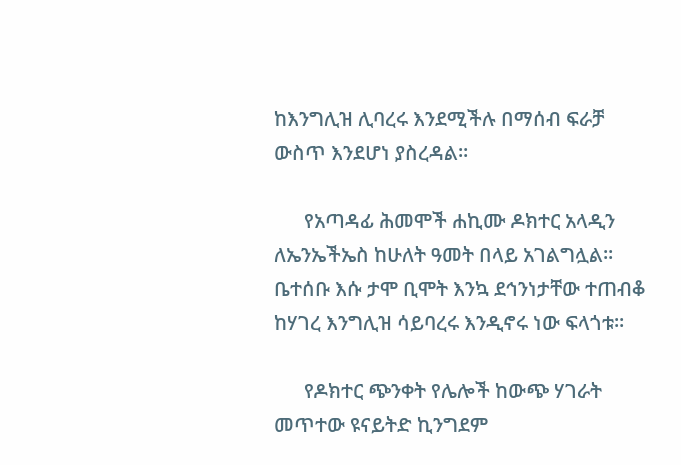ከእንግሊዝ ሊባረሩ እንደሚችሉ በማሰብ ፍራቻ ውስጥ እንደሆነ ያስረዳል።

      የአጣዳፊ ሕመሞች ሐኪሙ ዶክተር አላዲን ለኤንኤችኤስ ከሁለት ዓመት በላይ አገልግሏል። ቤተሰቡ እሱ ታሞ ቢሞት እንኳ ደኅንነታቸው ተጠብቆ ከሃገረ እንግሊዝ ሳይባረሩ እንዲኖሩ ነው ፍላጎቱ።

      የዶክተር ጭንቀት የሌሎች ከውጭ ሃገራት መጥተው ዩናይትድ ኪንግደም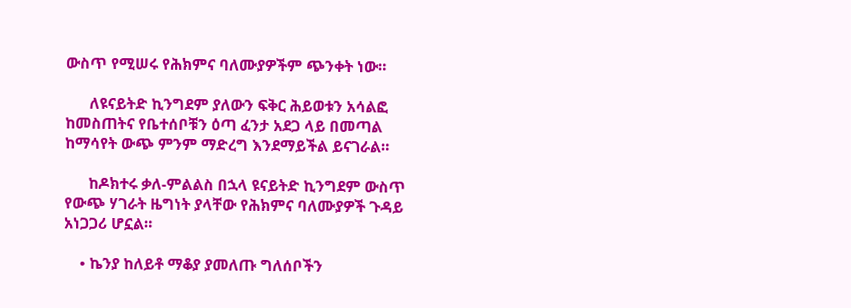ውስጥ የሚሠሩ የሕክምና ባለሙያዎችም ጭንቀት ነው።

      ለዩናይትድ ኪንግደም ያለውን ፍቅር ሕይወቱን አሳልፎ ከመስጠትና የቤተሰቦቹን ዕጣ ፈንታ አደጋ ላይ በመጣል ከማሳየት ውጭ ምንም ማድረግ እንደማይችል ይናገራል።

      ከዶክተሩ ቃለ-ምልልስ በኋላ ዩናይትድ ኪንግደም ውስጥ የውጭ ሃገራት ዜግነት ያላቸው የሕክምና ባለሙያዎች ጉዳይ አነጋጋሪ ሆኗል።

    • ኬንያ ከለይቶ ማቆያ ያመለጡ ግለሰቦችን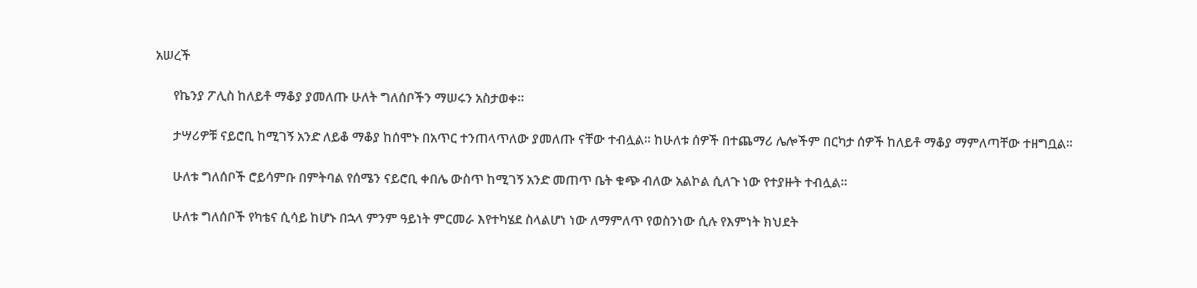አሠረች

      የኬንያ ፖሊስ ከለይቶ ማቆያ ያመለጡ ሁለት ግለሰቦችን ማሠሩን አስታወቀ።

      ታሣሪዎቹ ናይሮቢ ከሚገኝ አንድ ለይቆ ማቆያ ከሰሞኑ በአጥር ተንጠላጥለው ያመለጡ ናቸው ተብሏል። ከሁለቱ ሰዎች በተጨማሪ ሌሎችም በርካታ ሰዎች ከለይቶ ማቆያ ማምለጣቸው ተዘግቧል።

      ሁለቱ ግለሰቦች ሮይሳምቡ በምትባል የሰሜን ናይሮቢ ቀበሌ ውስጥ ከሚገኝ አንድ መጠጥ ቤት ቁጭ ብለው አልኮል ሲለጉ ነው የተያዙት ተብሏል።

      ሁለቱ ግለሰቦች የካቴና ሲሳይ ከሆኑ በኋላ ምንም ዓይነት ምርመራ እየተካሄደ ስላልሆነ ነው ለማምለጥ የወስንነው ሲሉ የእምነት ክህደት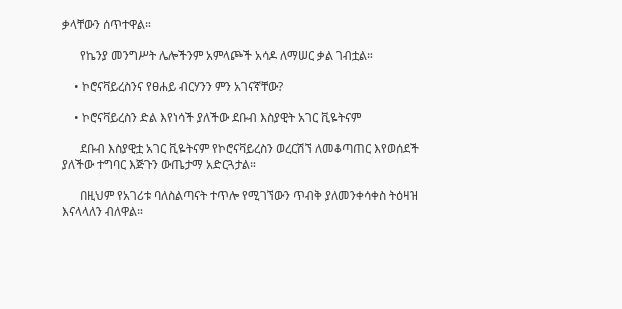ቃላቸውን ሰጥተዋል።

      የኬንያ መንግሥት ሌሎችንም አምላጮች አሳዶ ለማሠር ቃል ገብቷል።

    • ኮሮናቫይረስንና የፀሐይ ብርሃንን ምን አገናኛቸው?

    • ኮሮናቫይረስን ድል እየነሳች ያለችው ደቡብ እስያዊት አገር ቪዬትናም

      ደቡብ እስያዊቷ አገር ቪዬትናም የኮሮናቫይረስን ወረርሽኘ ለመቆጣጠር እየወሰደች ያለችው ተግባር እጅጉን ውጤታማ አድርጓታል።

      በዚህም የአገሪቱ ባለስልጣናት ተጥሎ የሚገኘውን ጥብቅ ያለመንቀሳቀስ ትዕዛዝ እናላላለን ብለዋል።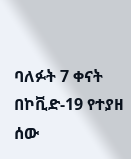ባለፉት 7 ቀናት በኮቪድ-19 የተያዘ ሰው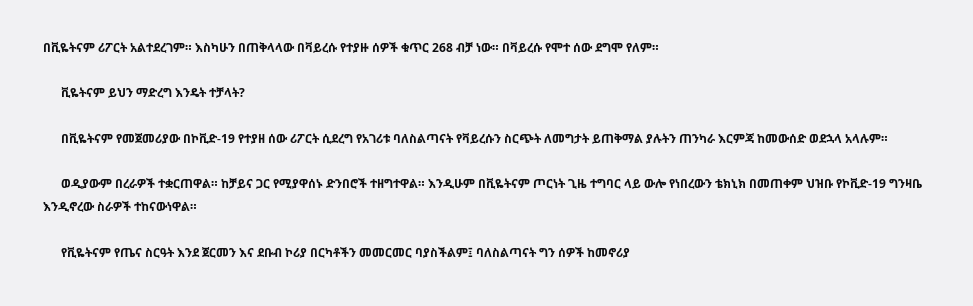በቪዬትናም ሪፖርት አልተደረገም። እስካሁን በጠቅላላው በቫይረሱ የተያዙ ሰዎች ቁጥር 268 ብቻ ነው። በቫይረሱ የሞተ ሰው ደግሞ የለም።

      ቪዬትናም ይህን ማድረግ እንዴት ተቻላት?

      በቪዬትናም የመጀመሪያው በኮቪድ-19 የተያዘ ሰው ሪፖርት ሲደረግ የአገሪቱ ባለስልጣናት የቫይረሱን ስርጭት ለመግታት ይጠቅማል ያሉትን ጠንካራ እርምጃ ከመውሰድ ወደኋላ አላሉም።

      ወዲያውም በረራዎች ተቋርጠዋል። ከቻይና ጋር የሚያዋሰኑ ድንበሮች ተዘግተዋል። እንዲሁም በቪዬትናም ጦርነት ጊዜ ተግባር ላይ ውሎ የነበረውን ቴክኒክ በመጠቀም ህዝቡ የኮቪድ-19 ግንዛቤ እንዲኖረው ስራዎች ተከናውነዋል።

      የቪዬትናም የጤና ስርዓት እንደ ጀርመን እና ደቡብ ኮሪያ በርካቶችን መመርመር ባያስችልም፤ ባለስልጣናት ግን ሰዎች ከመኖሪያ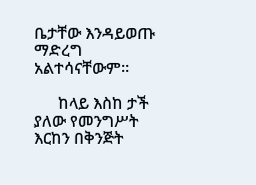ቤታቸው እንዳይወጡ ማድረግ አልተሳናቸውም።

      ከላይ እስከ ታች ያለው የመንግሥት እርከን በቅንጅት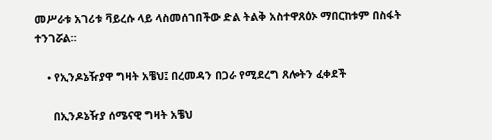መሥራቱ አገሪቱ ቫይረሱ ላይ ላስመሰገበችው ድል ትልቅ አስተዋጸዕኦ ማበርከቱም በስፋት ተንገሯል።

    • የኢንዶኔዥያዋ ግዛት አቼህ፤ በረመዳን በጋራ የሚደረግ ጸሎትን ፈቀደች

      በኢንዶኔዥያ ሰሜናዊ ግዛት አቼህ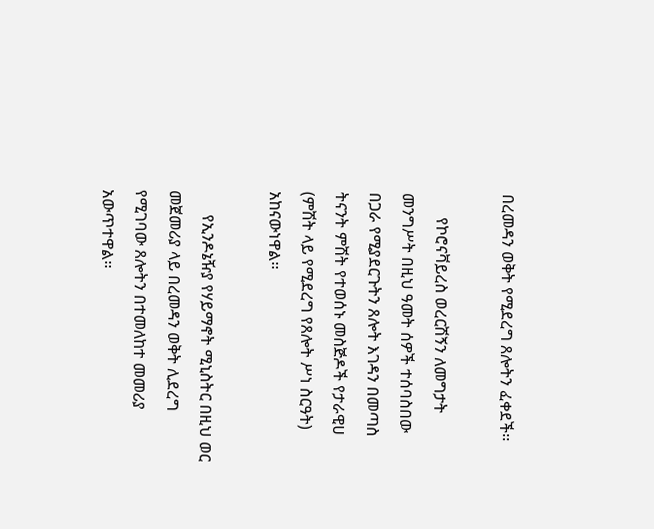በረመዳን ወቅት የሚደረግ ጸሎትን ፈቀደች፡፡

      የኮሮናቫይረስ ወረርሽኝን ለመግታት መንግሥት በዚህ ዓመት ሰዎች ተሰባስበው በጋራ የሚያደርጉትን ጸሎት እገዳን በመጣስ ትናንት ምሽት የተወሰኑ መስጅዶች የታራዊሀ (ምሽት ላይ የሚደረግ የጸሎት ሥነ ስርዓት) አከናውነዋል፡፡

      የኢንዶኔዥያ የሃይማኖት ሚኒስትር በዚህ ወር መጀመሪያ ላይ በረመዳን ወቅት ሊደረግ የሚገባው ጸሎትን በተመለከተ መመሪያ አውጥተዋል፡፡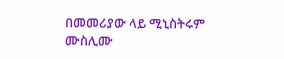በመመሪያው ላይ ሚኒስትሩም ሙስሊሙ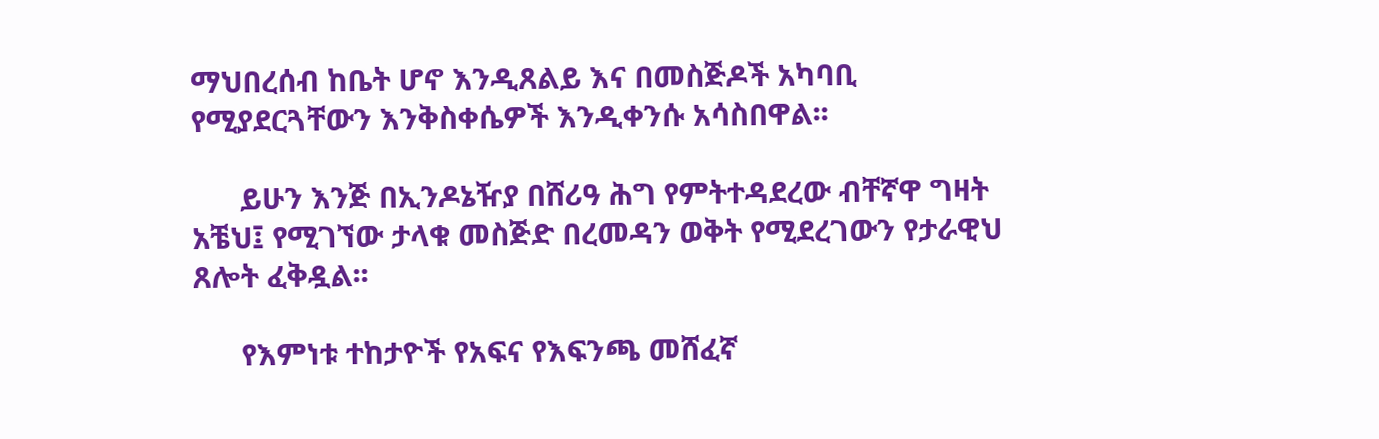ማህበረሰብ ከቤት ሆኖ እንዲጸልይ እና በመስጅዶች አካባቢ የሚያደርጓቸውን እንቅስቀሴዎች እንዲቀንሱ አሳስበዋል፡፡

      ይሁን እንጅ በኢንዶኔዥያ በሸሪዓ ሕግ የምትተዳደረው ብቸኛዋ ግዛት አቼህ፤ የሚገኘው ታላቁ መስጅድ በረመዳን ወቅት የሚደረገውን የታራዊህ ጸሎት ፈቅዷል፡፡

      የእምነቱ ተከታዮች የአፍና የእፍንጫ መሸፈኛ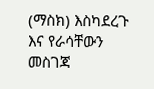(ማስክ) እስካደረጉ እና የራሳቸውን መስገጃ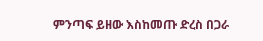ምንጣፍ ይዘው እስከመጡ ድረስ በጋራ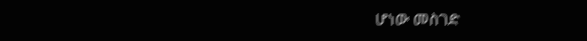ሆነው መስገድ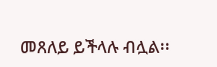መጸለይ ይችላሉ ብሏል፡፡